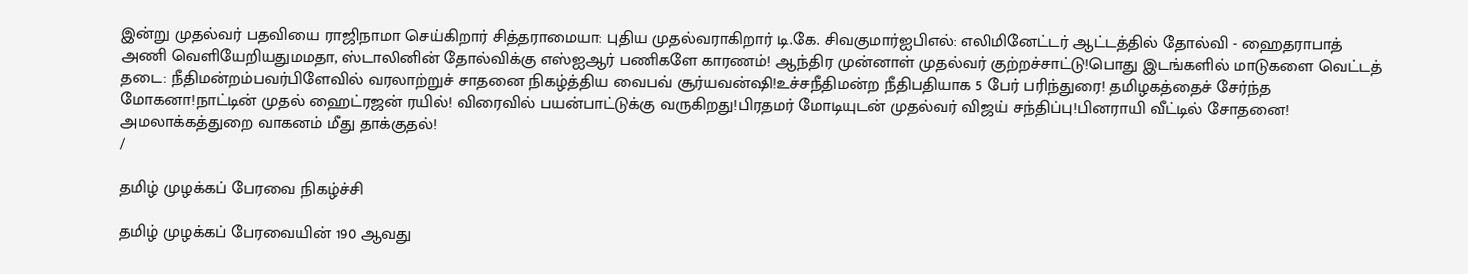இன்று முதல்வர் பதவியை ராஜிநாமா செய்கிறார் சித்தராமையா: புதிய முதல்வராகிறார் டி.கே. சிவகுமார்ஐபிஎல்: எலிமினேட்டர் ஆட்டத்தில் தோல்வி - ஹைதராபாத் அணி வெளியேறியதுமமதா, ஸ்டாலினின் தோல்விக்கு எஸ்ஐஆர் பணிகளே காரணம்! ஆந்திர முன்னாள் முதல்வர் குற்றச்சாட்டு!பொது இடங்களில் மாடுகளை வெட்டத் தடை: நீதிமன்றம்பவர்பிளேவில் வரலாற்றுச் சாதனை நிகழ்த்திய வைபவ் சூர்யவன்ஷி!உச்சநீதிமன்ற நீதிபதியாக 5 பேர் பரிந்துரை! தமிழகத்தைச் சேர்ந்த மோகனா!நாட்டின் முதல் ஹைட்ரஜன் ரயில்! விரைவில் பயன்பாட்டுக்கு வருகிறது!பிரதமர் மோடியுடன் முதல்வர் விஜய் சந்திப்பு!பினராயி வீட்டில் சோதனை! அமலாக்கத்துறை வாகனம் மீது தாக்குதல்!
/

தமிழ் முழக்கப் பேரவை நிகழ்ச்சி

தமிழ் முழக்கப் பேரவையின் 190 ஆவது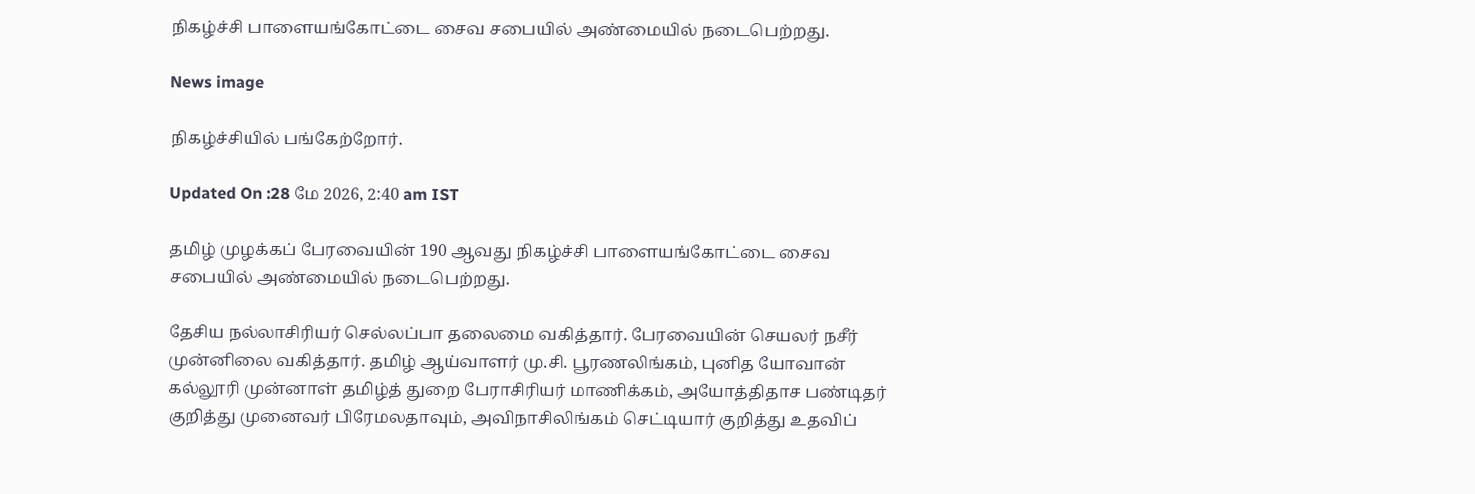நிகழ்ச்சி பாளையங்கோட்டை சைவ சபையில் அண்மையில் நடைபெற்றது.

News image

நிகழ்ச்சியில் பங்கேற்றோர்.

Updated On :28 மே 2026, 2:40 am IST

தமிழ் முழக்கப் பேரவையின் 190 ஆவது நிகழ்ச்சி பாளையங்கோட்டை சைவ சபையில் அண்மையில் நடைபெற்றது.

தேசிய நல்லாசிரியர் செல்லப்பா தலைமை வகித்தார். பேரவையின் செயலர் நசீர் முன்னிலை வகித்தார். தமிழ் ஆய்வாளர் மு.சி. பூரணலிங்கம், புனித யோவான் கல்லூரி முன்னாள் தமிழ்த் துறை பேராசிரியர் மாணிக்கம், அயோத்திதாச பண்டிதர் குறித்து முனைவர் பிரேமலதாவும், அவிநாசிலிங்கம் செட்டியார் குறித்து உதவிப்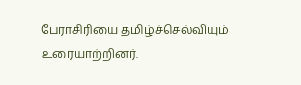பேராசிரியை தமிழ்ச்செல்வியும் உரையாற்றினர்.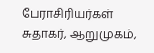பேராசிரியர்கள் சுதாகர், ஆறுமுகம்,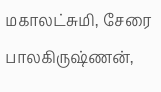மகாலட்சுமி, சேரை பாலகிருஷ்ணன்,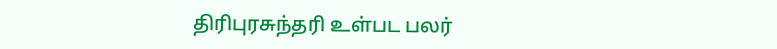திரிபுரசுந்தரி உள்பட பலர்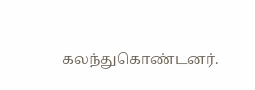கலந்துகொண்டனர்.